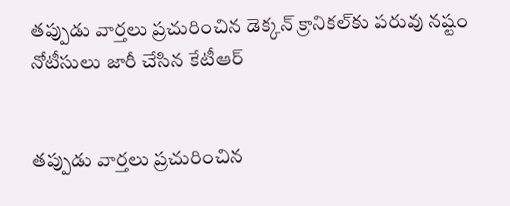తప్పుడు వార్తలు ప్రచురించిన డెక్కన్ క్రానికల్‌కు పరువు నష్టం నోటీసులు జారీ చేసిన కేటీఆర్


తప్పుడు వార్తలు ప్రచురించిన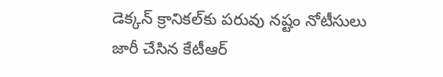డెక్కన్ క్రానికల్‌కు పరువు నష్టం నోటీసులు జారీ చేసిన కేటీఆర్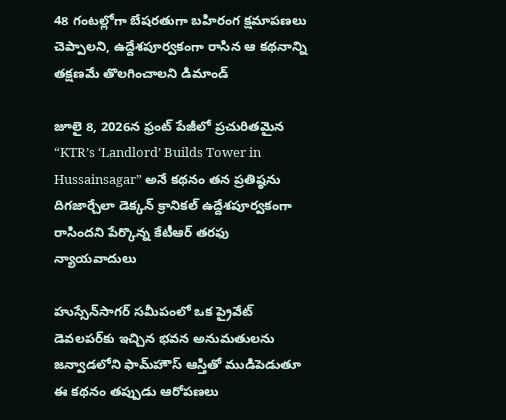48 గంటల్లోగా బేషరతుగా బహిరంగ క్షమాపణలు చెప్పాలని, ఉద్దేశపూర్వకంగా రాసిన ఆ కథనాన్ని తక్షణమే తొలగించాలని డిమాండ్

జూలై 8, 2026న ఫ్రంట్ పేజీలో ప్రచురితమైన “KTR’s ‘Landlord’ Builds Tower in Hussainsagar” అనే కథనం తన ప్రతిష్ఠను దిగజార్చేలా డెక్కన్ క్రానికల్ ఉద్దేశపూర్వకంగా రాసిందని పేర్కొన్న కేటీఆర్ తరఫు న్యాయవాదులు

హుస్సేన్‌సాగర్ సమీపంలో ఒక ప్రైవేట్ డెవలపర్‌కు ఇచ్చిన భవన అనుమతులను జన్వాడలోని ఫామ్‌హౌస్ ఆస్తితో ముడిపెడుతూ ఈ కథనం తప్పుడు ఆరోపణలు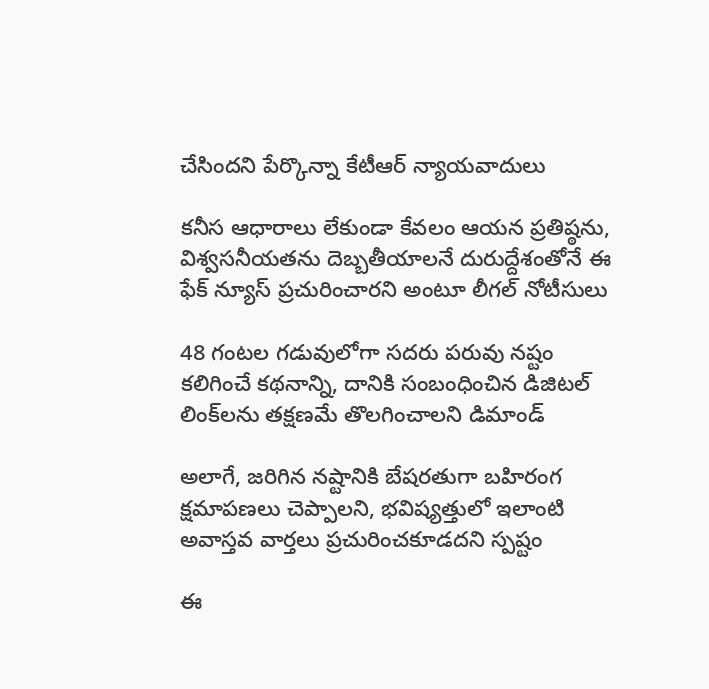చేసిందని పేర్కొన్నా కేటీఆర్ న్యాయవాదులు

కనీస ఆధారాలు లేకుండా కేవలం ఆయన ప్రతిష్ఠను, విశ్వసనీయతను దెబ్బతీయాలనే దురుద్దేశంతోనే ఈ ఫేక్ న్యూస్ ప్రచురించారని అంటూ లీగల్ నోటీసులు

48 గంటల గడువులోగా సదరు పరువు నష్టం కలిగించే కథనాన్ని, దానికి సంబంధించిన డిజిటల్ లింక్‌లను తక్షణమే తొలగించాలని డిమాండ్

అలాగే, జరిగిన నష్టానికి బేషరతుగా బహిరంగ క్షమాపణలు చెప్పాలని, భవిష్యత్తులో ఇలాంటి అవాస్తవ వార్తలు ప్రచురించకూడదని స్పష్టం

ఈ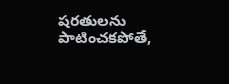షరతులను పాటించకపోతే,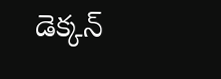డెక్కన్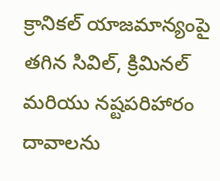క్రానికల్ యాజమాన్యంపై తగిన సివిల్, క్రిమినల్ మరియు నష్టపరిహారం దావాలను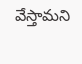వేస్తామని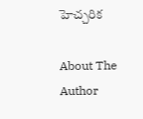హెచ్చరిక

About The Author